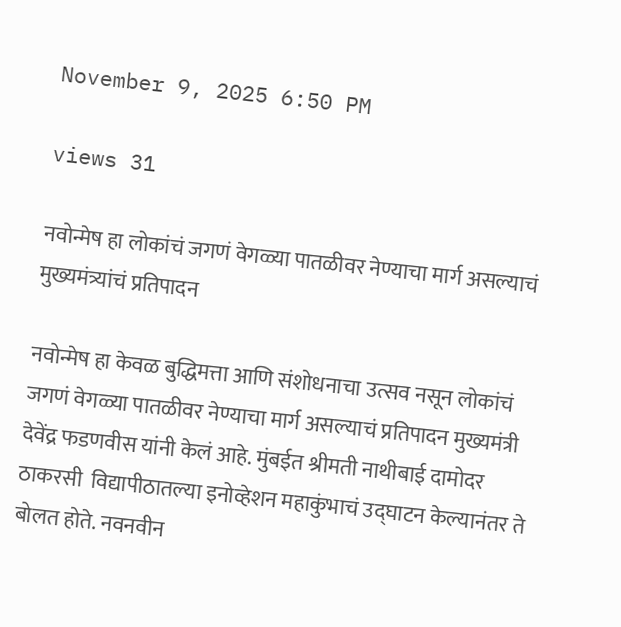November 9, 2025 6:50 PM

views 31

नवोन्मेष हा लोकांचं जगणं वेगळ्या पातळीवर नेण्याचा मार्ग असल्याचं मुख्यमंत्र्यांचं प्रतिपादन

नवोन्मेष हा केवळ बुद्धिमत्ता आणि संशोधनाचा उत्सव नसून लोकांचं जगणं वेगळ्या पातळीवर नेण्याचा मार्ग असल्याचं प्रतिपादन मुख्यमंत्री देवेंद्र फडणवीस यांनी केलं आहे. मुंबईत श्रीमती नाथीबाई दामोदर ठाकरसी  विद्यापीठातल्या इनोव्हेशन महाकुंभाचं उद्घाटन केल्यानंतर ते बोलत होते. नवनवीन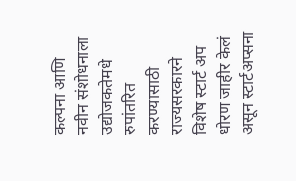कल्पना आणि नवीन संशोधनाला उद्योजकतेमधे रुपांतरित करण्यासाठी राज्यसरकारने विशेष स्टार्ट अप धोरण जाहीर केलं असून स्टार्टअप्सना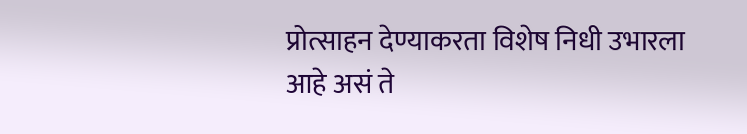प्रोत्साहन देण्याकरता विशेष निधी उभारला आहे असं ते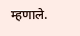म्हणाले.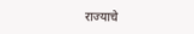राज्याचे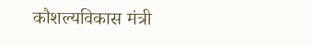कौशल्यविकास मंत्री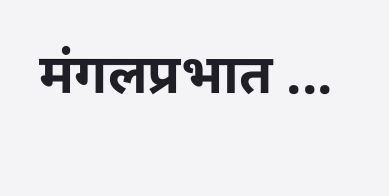मंगलप्रभात ...